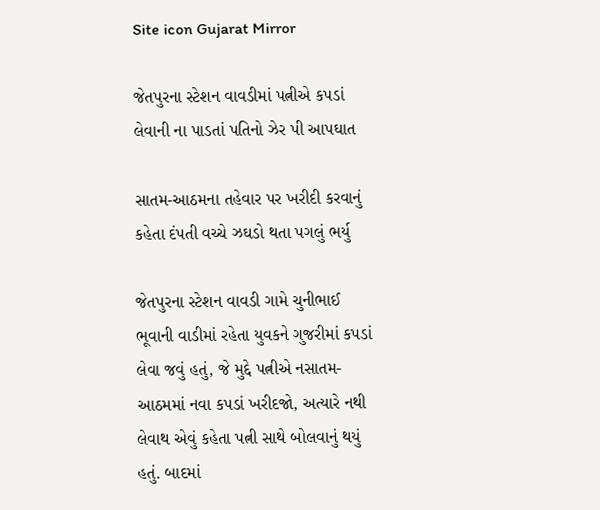Site icon Gujarat Mirror

જેતપુરના સ્ટેશન વાવડીમાં પત્નીએ કપડાં લેવાની ના પાડતાં પતિનો ઝેર પી આપઘાત

સાતમ-આઠમના તહેવાર પર ખરીદી કરવાનું કહેતા દંપતી વચ્ચે ઝઘડો થતા પગલું ભર્યુ

જેતપુરના સ્ટેશન વાવડી ગામે ચુનીભાઈ ભૂવાની વાડીમાં રહેતા યુવકને ગુજરીમાં કપડાં લેવા જવું હતું, જે મુદ્દે પત્નીએ નસાતમ-આઠમમાં નવા કપડાં ખરીદજો, અત્યારે નથી લેવાથ એવું કહેતા પત્ની સાથે બોલવાનું થયું હતું. બાદમાં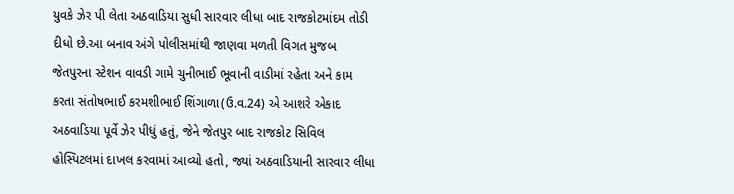યુવકે ઝેર પી લેતા અઠવાડિયા સુધી સારવાર લીધા બાદ રાજકોટમાંદમ તોડી દીધો છે.આ બનાવ અંગે પોલીસમાંથી જાણવા મળતી વિગત મુજબ જેતપુરના સ્ટેશન વાવડી ગામે ચુનીભાઈ ભૂવાની વાડીમાં રહેતા અને કામ કરતા સંતોષભાઈ કરમશીભાઈ શિંગાળા(ઉ.વ.24) એ આશરે એકાદ અઠવાડિયા પૂર્વે ઝેર પીધું હતું, જેને જેતપુર બાદ રાજકોટ સિવિલ હોસ્પિટલમાં દાખલ કરવામાં આવ્યો હતો, જ્યાં અઠવાડિયાની સારવાર લીધા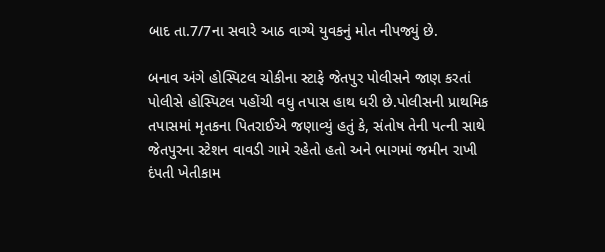બાદ તા.7/7ના સવારે આઠ વાગ્યે યુવકનું મોત નીપજ્યું છે.

બનાવ અંગે હોસ્પિટલ ચોકીના સ્ટાફે જેતપુર પોલીસને જાણ કરતાં પોલીસે હોસ્પિટલ પહોંચી વધુ તપાસ હાથ ધરી છે.પોલીસની પ્રાથમિક તપાસમાં મૃતકના પિતરાઈએ જણાવ્યું હતું કે, સંતોષ તેની પત્ની સાથે જેતપુરના સ્ટેશન વાવડી ગામે રહેતો હતો અને ભાગમાં જમીન રાખી દંપતી ખેતીકામ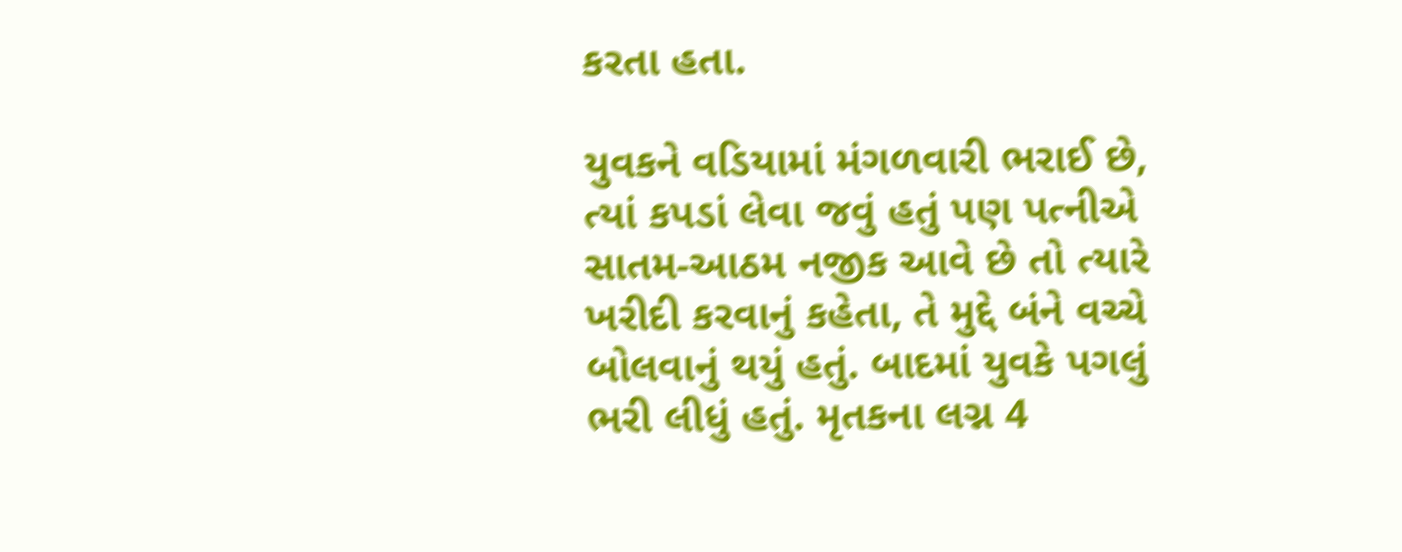કરતા હતા.

યુવકને વડિયામાં મંગળવારી ભરાઈ છે, ત્યાં કપડાં લેવા જવું હતું પણ પત્નીએ સાતમ-આઠમ નજીક આવે છે તો ત્યારે ખરીદી કરવાનું કહેતા, તે મુદ્દે બંને વચ્ચે બોલવાનું થયું હતું. બાદમાં યુવકે પગલું ભરી લીધું હતું. મૃતકના લગ્ન 4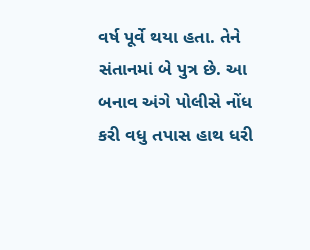વર્ષ પૂર્વે થયા હતા. તેને સંતાનમાં બે પુત્ર છે. આ બનાવ અંગે પોલીસે નોંધ કરી વધુ તપાસ હાથ ધરી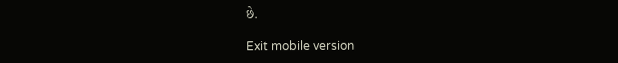છે.

Exit mobile version